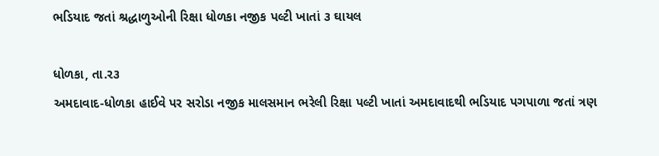ભડિયાદ જતાં શ્રદ્ધાળુઓની રિક્ષા ધોળકા નજીક પલ્ટી ખાતાં ૩ ઘાયલ

ધોળકા, તા.ર૩
અમદાવાદ-ધોળકા હાઈવે પર સરોડા નજીક માલસમાન ભરેલી રિક્ષા પલ્ટી ખાતાં અમદાવાદથી ભડિયાદ પગપાળા જતાં ત્રણ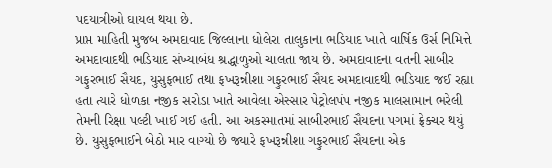પદયાત્રીઓ ઘાયલ થયા છે.
પ્રાપ્ત માહિતી મુજબ અમદાવાદ જિલ્લાના ધોલેરા તાલુકાના ભડિયાદ ખાતે વાર્ષિક ઉર્સ નિમિત્તે અમદાવાદથી ભડિયાદ સંખ્યાબંધ શ્રદ્ધાળુઓ ચાલતા જાય છે. અમદાવાદના વતની સાબીર ગફુરભાઈ સૈયદ, યુસુફભાઈ તથા ફખરૂન્નીશા ગફુરભાઈ સૈયદ અમદાવાદથી ભડિયાદ જઈ રહ્યા હતા ત્યારે ધોળકા નજીક સરોડા ખાતે આવેલા એસ્સાર પેટ્રોલપંપ નજીક માલસામાન ભરેલી તેમની રિક્ષા પલ્ટી ખાઈ ગઈ હતી. આ અકસ્માતમાં સાબીરભાઈ સૈયદના પગમાં ફ્રેક્ચર થયું છે. યુસુફભાઈને બેઠો માર વાગ્યો છે જ્યારે ફખરૂન્નીશા ગફુરભાઈ સૈયદના એક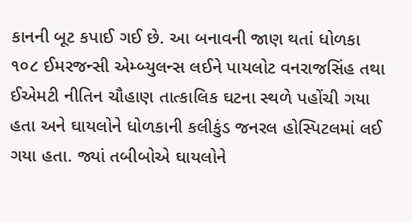કાનની બૂટ કપાઈ ગઈ છે. આ બનાવની જાણ થતાં ધોળકા ૧૦૮ ઈમરજન્સી એમ્બ્યુલન્સ લઈને પાયલોટ વનરાજસિંહ તથા ઈએમટી નીતિન ચૌહાણ તાત્કાલિક ઘટના સ્થળે પહોંચી ગયા હતા અને ઘાયલોને ધોળકાની કલીકુંડ જનરલ હોસ્પિટલમાં લઈ ગયા હતા. જ્યાં તબીબોએ ઘાયલોને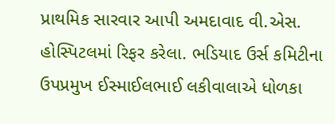પ્રાથમિક સારવાર આપી અમદાવાદ વી.એસ. હોસ્પિટલમાં રિફર કરેલા. ભડિયાદ ઉર્સ કમિટીના ઉપપ્રમુખ ઈસ્માઈલભાઈ લકીવાલાએ ધોળકા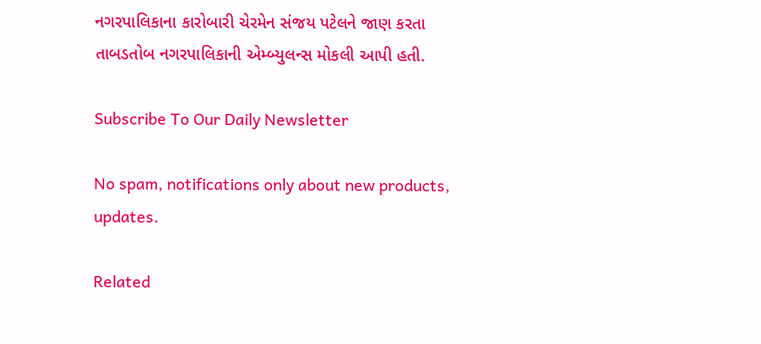નગરપાલિકાના કારોબારી ચેરમેન સંજય પટેલને જાણ કરતા તાબડતોબ નગરપાલિકાની એમ્બ્યુલન્સ મોકલી આપી હતી.

Subscribe To Our Daily Newsletter

No spam, notifications only about new products, updates.

Related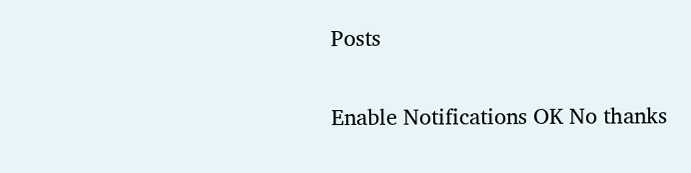Posts

Enable Notifications OK No thanks